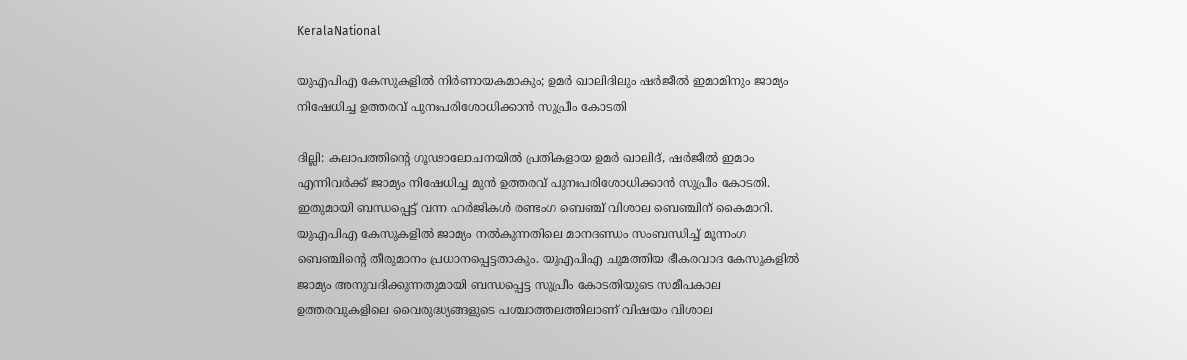KeralaNational

യുഎപിഎ കേസുകളിൽ നിർണായകമാകും; ഉമർ ഖാലിദിലും ഷർജീൽ ഇമാമിനും ജാമ്യം നിഷേധിച്ച ഉത്തരവ് പുനഃപരിശോധിക്കാൻ സുപ്രീം കോടതി

ദില്ലി: കലാപത്തിന്റെ ഗൂഢാലോചനയിൽ പ്രതികളായ ഉമർ ഖാലിദ്, ഷർജീൽ ഇമാം എന്നിവർക്ക് ജാമ്യം നിഷേധിച്ച മുൻ ഉത്തരവ് പുനഃപരിശോധിക്കാൻ സുപ്രീം കോടതി. ഇതുമായി ബന്ധപ്പെട്ട് വന്ന ഹർജികൾ രണ്ടംഗ ബെഞ്ച് വിശാല ബെഞ്ചിന് കൈമാറി. യുഎപിഎ കേസുകളിൽ ജാമ്യം നൽകുന്നതിലെ മാനദണ്ഡം സംബന്ധിച്ച് മൂന്നംഗ ബെഞ്ചിന്റെ തീരുമാനം പ്രധാനപ്പെട്ടതാകും. യുഎപിഎ ചുമത്തിയ ഭീകരവാദ കേസുകളിൽ ജാമ്യം അനുവദിക്കുന്നതുമായി ബന്ധപ്പെട്ട സുപ്രീം കോടതിയുടെ സമീപകാല ഉത്തരവുകളിലെ വൈരുദ്ധ്യങ്ങളുടെ പശ്ചാത്തലത്തിലാണ് വിഷയം വിശാല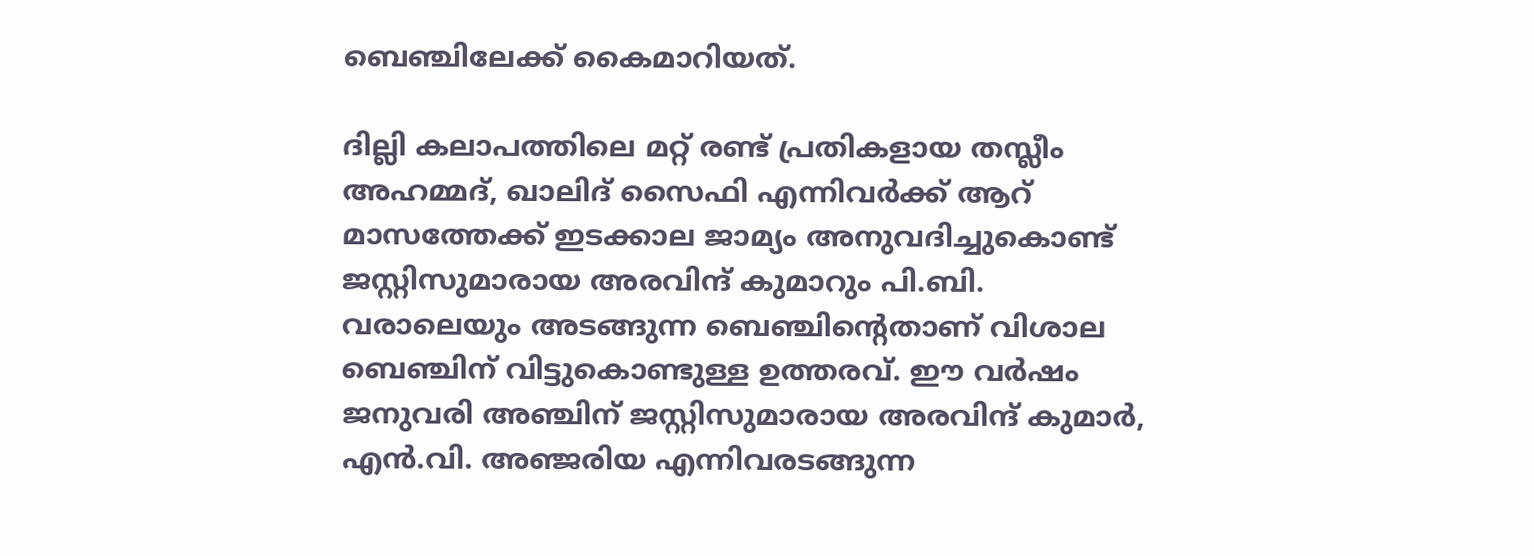ബെഞ്ചിലേക്ക് കൈമാറിയത്.

ദില്ലി കലാപത്തിലെ മറ്റ് രണ്ട് പ്രതികളായ തസ്ലീം അഹമ്മദ്, ഖാലിദ് സൈഫി എന്നിവർക്ക് ആറ് മാസത്തേക്ക് ഇടക്കാല ജാമ്യം അനുവദിച്ചുകൊണ്ട് ജസ്റ്റിസുമാരായ അരവിന്ദ് കുമാറും പി.ബി. വരാലെയും അടങ്ങുന്ന ബെഞ്ചിന്റെതാണ് വിശാല ബെഞ്ചിന് വിട്ടുകൊണ്ടുള്ള ഉത്തരവ്. ഈ വർഷം ജനുവരി അഞ്ചിന് ജസ്റ്റിസുമാരായ അരവിന്ദ് കുമാർ, എൻ.വി. അഞ്ജരിയ എന്നിവരടങ്ങുന്ന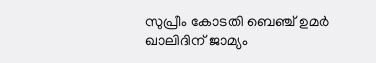സുപ്രീം കോടതി ബെഞ്ച് ഉമർ ഖാലിദിന് ജാമ്യം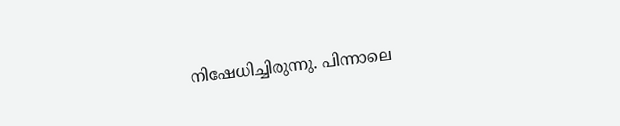നിഷേധിച്ചിരുന്നു. പിന്നാലെ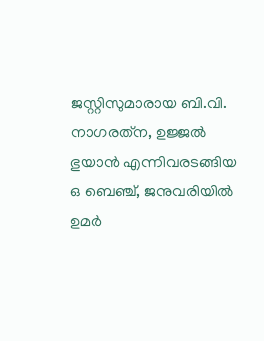ജസ്റ്റിസുമാരായ ബി.വി. നാഗരത്‌ന, ഉജ്ജൽ ഭുയാൻ എന്നിവരടങ്ങിയ ഒ ബെഞ്ച്, ജനുവരിയിൽ ഉമർ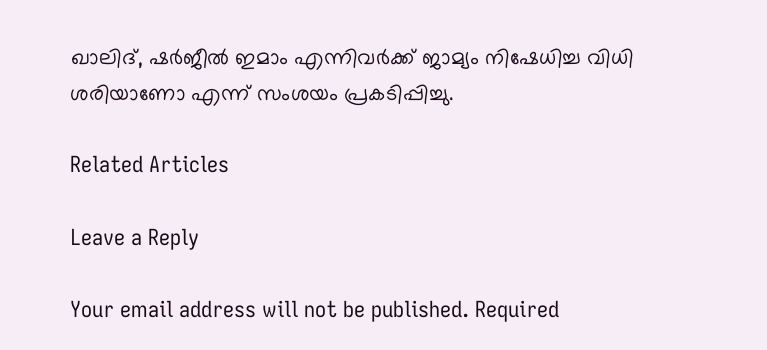ഖാലിദ്, ഷർജീൽ ഇമാം എന്നിവർക്ക് ജാമ്യം നിഷേധിച്ച വിധി ശരിയാണോ എന്ന് സംശയം പ്രകടിപ്പിച്ചു.

Related Articles

Leave a Reply

Your email address will not be published. Required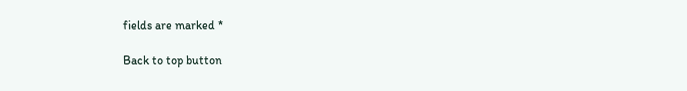fields are marked *

Back to top button